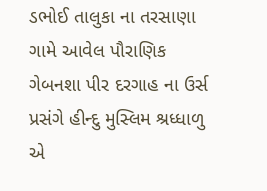ડભોઈ તાલુકા ના તરસાણા ગામે આવેલ પૌરાણિક ગેબનશા પીર દરગાહ ના ઉર્સ પ્રસંગે હીન્દુ મુસ્લિમ શ્રધ્ધાળુ એ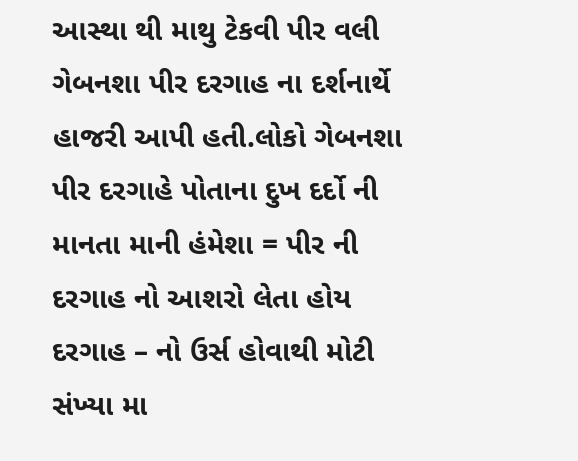આસ્થા થી માથુ ટેકવી પીર વલી ગેબનશા પીર દરગાહ ના દર્શનાર્થે હાજરી આપી હતી.લોકો ગેબનશા પીર દરગાહે પોતાના દુખ દર્દો ની માનતા માની હંમેશા = પીર ની દરગાહ નો આશરો લેતા હોય દરગાહ – નો ઉર્સ હોવાથી મોટી સંખ્યા મા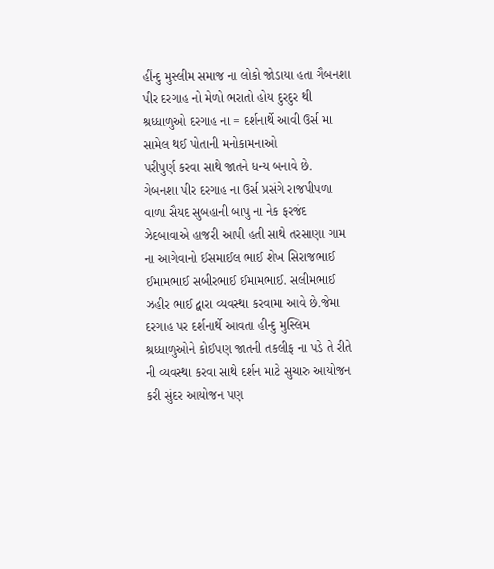હીંન્દુ મુસ્લીમ સમાજ ના લોકો જોડાયા હતા ગૈબનશા પીર દરગાહ નો મેળો ભરાતો હોય દુરદુર થી શ્રધ્ધાળુઓ દરગાહ ના = દર્શનાર્થે આવી ઉર્સ મા સામેલ થઈ પોતાની મનોકામનાઓ
પરીપુર્ણ કરવા સાથે જાતને ધન્ય બનાવે છે.
ગેબનશા પીર દરગાહ ના ઉર્સ પ્રસંગે રાજપીપળા વાળા સૈયદ સુબહાની બાપુ ના નેક ફરજંદ ઝેદબાવાએ હાજરી આપી હતી સાથે તરસાણા ગામ ના આગેવાનો ઈસમાઈલ ભાઈ શેખ સિરાજભાઈ ઈમામભાઈ સબીરભાઈ ઈમામભાઈ. સલીમભાઈ ઝહીર ભાઈ દ્વારા વ્યવસ્થા કરવામા આવે છે.જેમા દરગાહ પર દર્શનાર્થે આવતા હીન્દુ મુસ્લિમ શ્રધ્ધાળુઓને કોઈપણ જાતની તકલીફ ના પડે તે રીતે ની વ્યવસ્થા કરવા સાથે દર્શન માટે સુચારુ આયોજન કરી સુંદર આયોજન પણ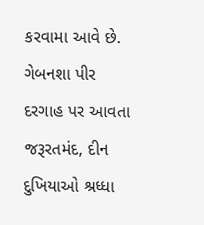કરવામા આવે છે. ગેબનશા પીર દરગાહ પર આવતા જરૂરતમંદ, દીન દુખિયાઓ શ્રધ્ધા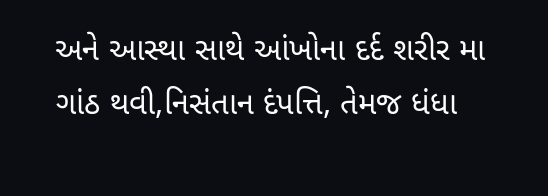અને આસ્થા સાથે આંખોના દર્દ શરીર મા ગાંઠ થવી,નિસંતાન દંપત્તિ, તેમજ ધંધા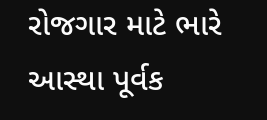રોજગાર માટે ભારે આસ્થા પૂર્વક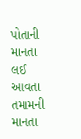પોતાની માનતા લઈ આવતા તમામની માનતા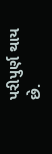પરીપુર્ણ થાય છે.